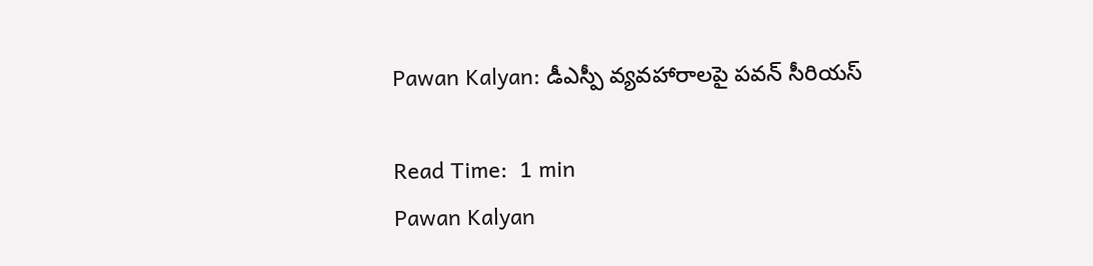Pawan Kalyan: డీఎస్పీ వ్యవహారాలపై పవన్ సీరియస్

Read Time:  1 min
Pawan Kalyan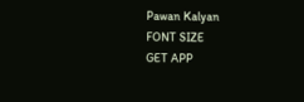Pawan Kalyan
FONT SIZE
GET APP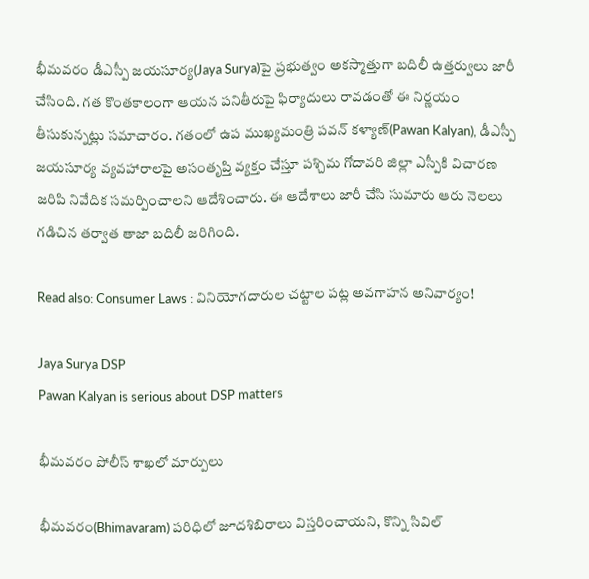భీమవరం డీఎస్పీ జయసూర్య(Jaya Surya)పై ప్రభుత్వం అకస్మాత్తుగా బదిలీ ఉత్తర్వులు జారీ చేసింది. గత కొంతకాలంగా ఆయన పనితీరుపై ఫిర్యాదులు రావడంతో ఈ నిర్ణయం తీసుకున్నట్లు సమాచారం. గతంలో ఉప ముఖ్యమంత్రి పవన్ కళ్యాణ్(Pawan Kalyan), డీఎస్పీ జయసూర్య వ్యవహారాలపై అసంతృప్తి వ్యక్తం చేస్తూ పశ్చిమ గోదావరి జిల్లా ఎస్పీకి విచారణ జరిపి నివేదిక సమర్పించాలని ఆదేశించారు. ఈ ఆదేశాలు జారీ చేసి సుమారు ఆరు నెలలు గడిచిన తర్వాత తాజా బదిలీ జరిగింది.

Read also: Consumer Laws : వినియోగదారుల చట్టాల పట్ల అవగాహన అనివార్యం!

Jaya Surya DSP
Pawan Kalyan is serious about DSP matters

భీమవరం పోలీస్ శాఖలో మార్పులు

భీమవరం(Bhimavaram) పరిధిలో జూదశిబిరాలు విస్తరించాయని, కొన్ని సివిల్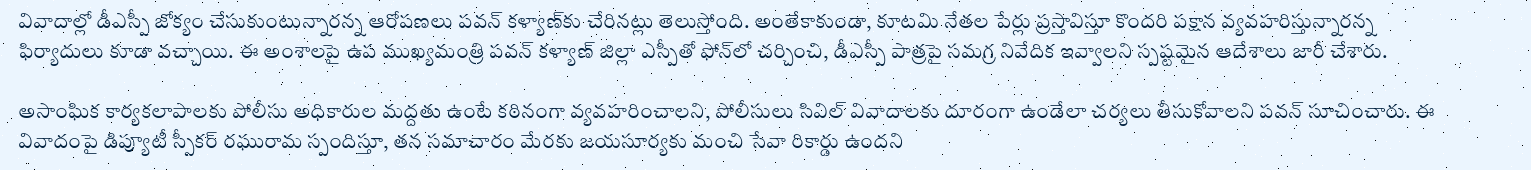వివాదాల్లో డీఎస్పీ జోక్యం చేసుకుంటున్నారన్న ఆరోపణలు పవన్ కళ్యాణ్‌కు చేరినట్లు తెలుస్తోంది. అంతేకాకుండా, కూటమి నేతల పేర్లు ప్రస్తావిస్తూ కొందరి పక్షాన వ్యవహరిస్తున్నారన్న ఫిర్యాదులు కూడా వచ్చాయి. ఈ అంశాలపై ఉప ముఖ్యమంత్రి పవన్ కళ్యాణ్ జిల్లా ఎస్పీతో ఫోన్‌లో చర్చించి, డీఎస్పీ పాత్రపై సమగ్ర నివేదిక ఇవ్వాలని స్పష్టమైన ఆదేశాలు జారీ చేశారు.

అసాంఘిక కార్యకలాపాలకు పోలీసు అధికారుల మద్దతు ఉంటే కఠినంగా వ్యవహరించాలని, పోలీసులు సివిల్ వివాదాలకు దూరంగా ఉండేలా చర్యలు తీసుకోవాలని పవన్ సూచించారు. ఈ వివాదంపై డిప్యూటీ స్పీకర్ రఘురామ స్పందిస్తూ, తన సమాచారం మేరకు జయసూర్యకు మంచి సేవా రికార్డు ఉందని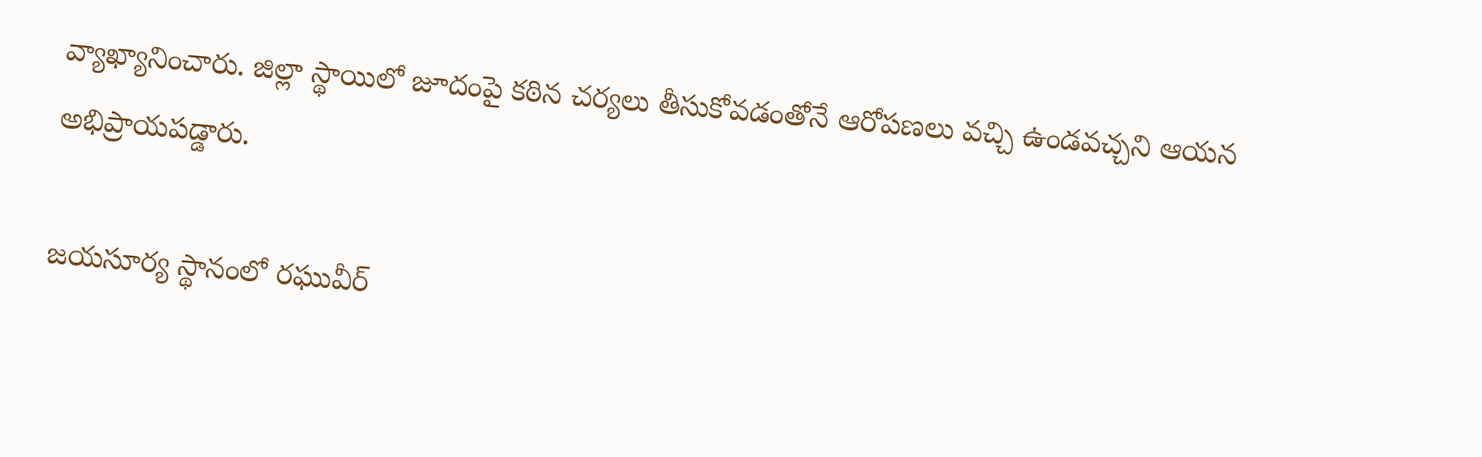వ్యాఖ్యానించారు. జిల్లా స్థాయిలో జూదంపై కఠిన చర్యలు తీసుకోవడంతోనే ఆరోపణలు వచ్చి ఉండవచ్చని ఆయన అభిప్రాయపడ్డారు.

జయసూర్య స్థానంలో రఘువీర్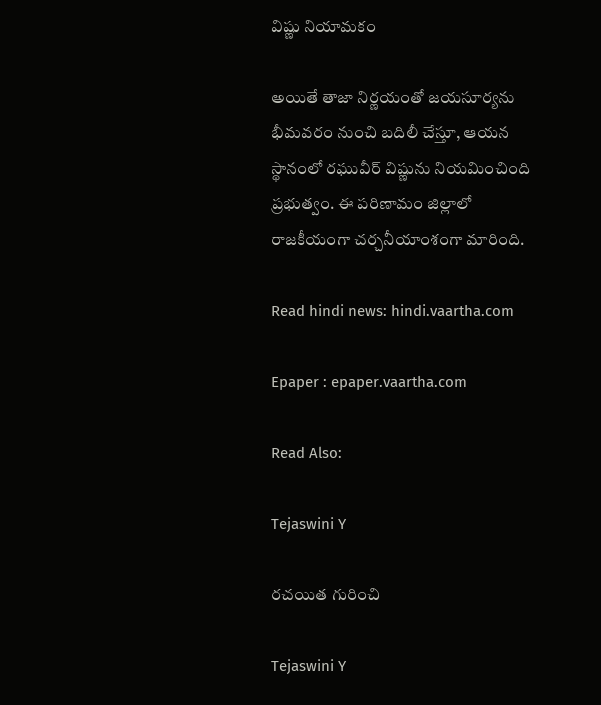విష్ణు నియామకం

అయితే తాజా నిర్ణయంతో జయసూర్యను భీమవరం నుంచి బదిలీ చేస్తూ, ఆయన స్థానంలో రఘువీర్ విష్ణును నియమించింది ప్రభుత్వం. ఈ పరిణామం జిల్లాలో రాజకీయంగా చర్చనీయాంశంగా మారింది.

Read hindi news: hindi.vaartha.com

Epaper : epaper.vaartha.com

Read Also:

Tejaswini Y

రచయిత గురించి

Tejaswini Y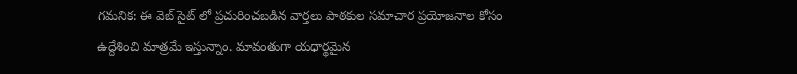గమనిక: ఈ వెబ్ సైట్ లో ప్రచురించబడిన వార్తలు పాఠకుల సమాచార ప్రయోజనాల కోసం ఉద్దేశించి మాత్రమే ఇస్తున్నాం. మావంతుగా యధార్థమైన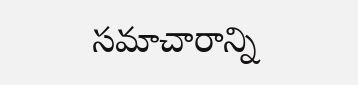సమాచారాన్ని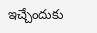ఇచ్చేందుకు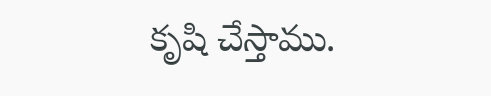కృషి చేస్తాము.